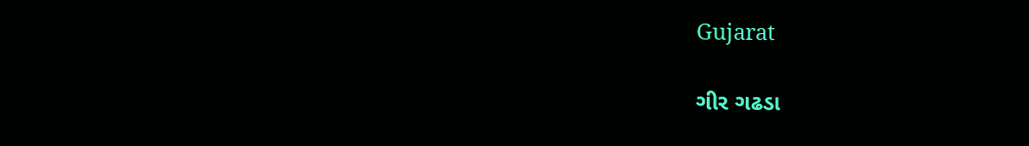Gujarat

ગીર ગઢડા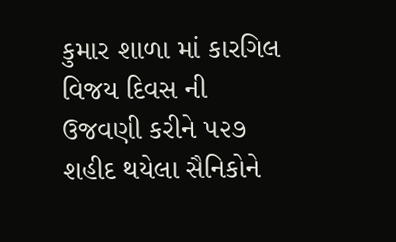કુમાર શાળા માં કારગિલ વિજય દિવસ ની ઉજવણી કરીને ૫૨૭ શહીદ થયેલા સૈનિકોને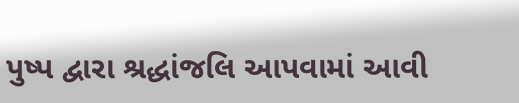પુષ્પ દ્વારા શ્રદ્ધાંજલિ આપવામાં આવી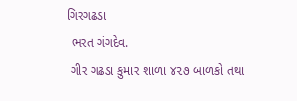ગિરગઢડા
 ભરત ગંગદેવ.
 ગીર ગઢડા કુમાર શાળા ૪૨૭ બાળકો તથા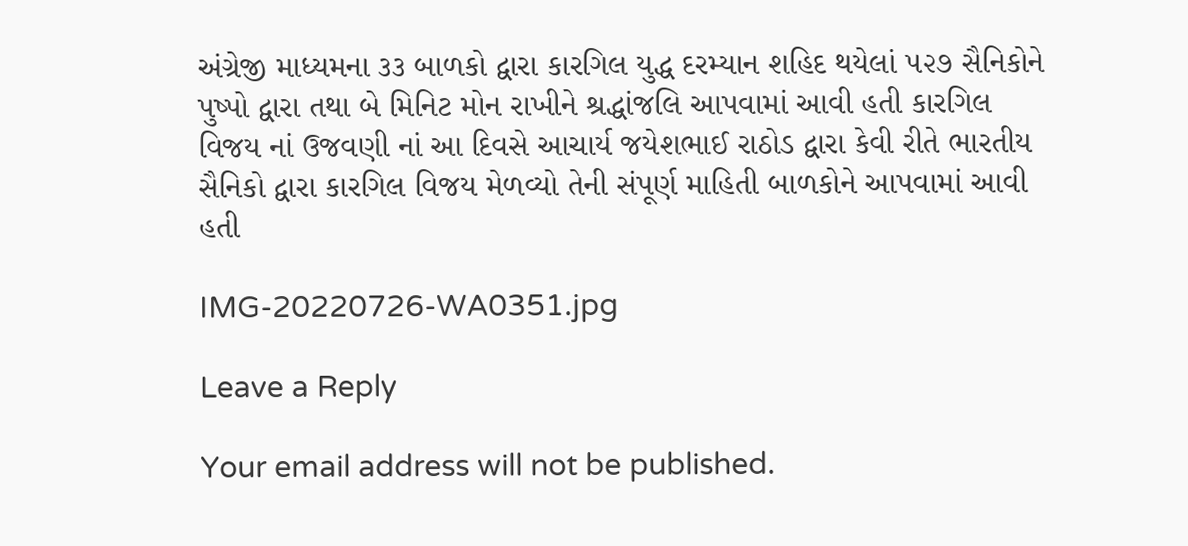અંગ્રેજી માધ્યમના ૩૩ બાળકો દ્વારા કારગિલ યુદ્ધ દરમ્યાન શહિદ થયેલાં ૫૨૭ સૈનિકોને પુષ્પો દ્વારા તથા બે મિનિટ મોન રાખીને શ્રદ્ધાંજલિ આપવામાં આવી હતી કારગિલ વિજય નાં ઉજવણી નાં આ દિવસે આચાર્ય જયેશભાઈ રાઠોડ દ્વારા કેવી રીતે ભારતીય સૈનિકો દ્વારા કારગિલ વિજય મેળવ્યો તેની સંપૂર્ણ માહિતી બાળકોને આપવામાં આવી હતી

IMG-20220726-WA0351.jpg

Leave a Reply

Your email address will not be published.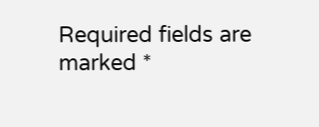Required fields are marked *